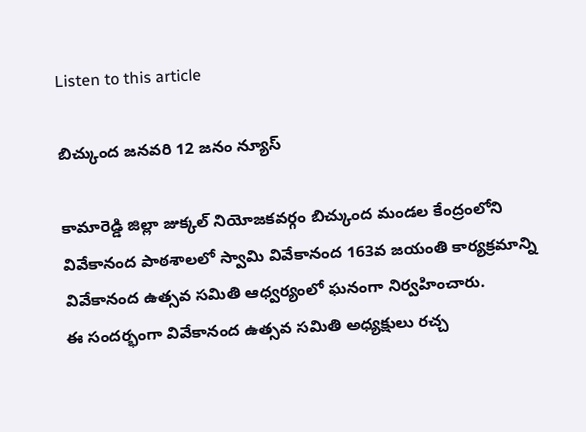Listen to this article

బిచ్కుంద జనవరి 12 జనం న్యూస్

కామారెడ్డి జిల్లా జుక్కల్ నియోజకవర్గం బిచ్కుంద మండల కేంద్రంలోని వివేకానంద పాఠశాలలో స్వామి వివేకానంద 163వ జయంతి కార్యక్రమాన్ని వివేకానంద ఉత్సవ సమితి ఆధ్వర్యంలో ఘనంగా నిర్వహించారు.
ఈ సందర్భంగా వివేకానంద ఉత్సవ సమితి అధ్యక్షులు రచ్చ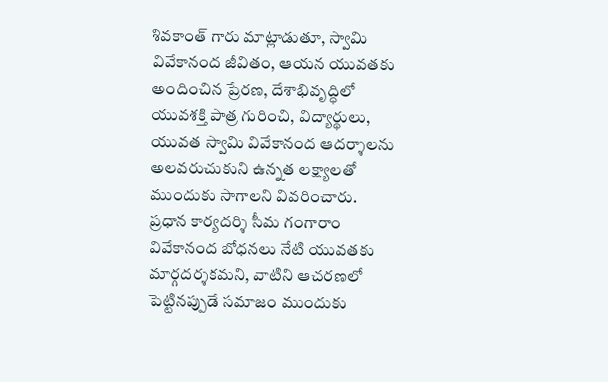శివకాంత్ గారు మాట్లాడుతూ, స్వామి వివేకానంద జీవితం, ఆయన యువతకు అందించిన ప్రేరణ, దేశాభివృద్ధిలో యువశక్తి పాత్ర గురించి, విద్యార్థులు, యువత స్వామి వివేకానంద ఆదర్శాలను అలవరుచుకుని ఉన్నత లక్ష్యాలతో ముందుకు సాగాలని వివరించారు. ప్రధాన కార్యదర్శి సీమ గంగారాం వివేకానంద బోధనలు నేటి యువతకు మార్గదర్శకమని, వాటిని ఆచరణలో పెట్టినప్పుడే సమాజం ముందుకు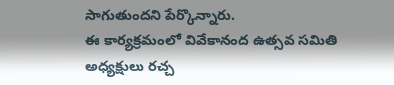సాగుతుందని పేర్కొన్నారు.
ఈ కార్యక్రమంలో వివేకానంద ఉత్సవ సమితి అధ్యక్షులు రచ్చ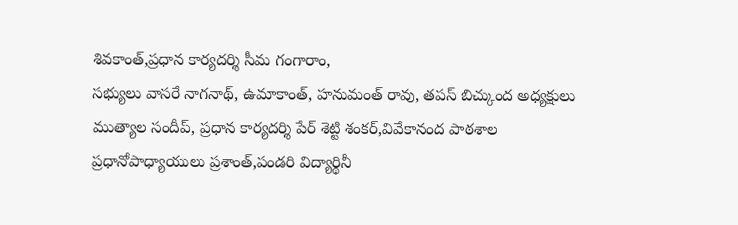శివకాంత్,ప్రధాన కార్యదర్శి సీమ గంగారాం,
సభ్యులు వాసరే నాగనాథ్, ఉమాకాంత్, హనుమంత్ రావు, తపస్ బిచ్కుంద అధ్యక్షులు ముత్యాల సందీప్, ప్రధాన కార్యదర్శి పేర్ శెట్టి శంకర్,వివేకానంద పాఠశాల ప్రధానోపాధ్యాయులు ప్రశాంత్,పండరి విద్యార్థినీ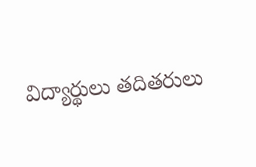విద్యార్థులు తదితరులు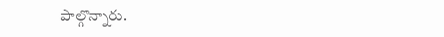పాల్గొన్నారు.